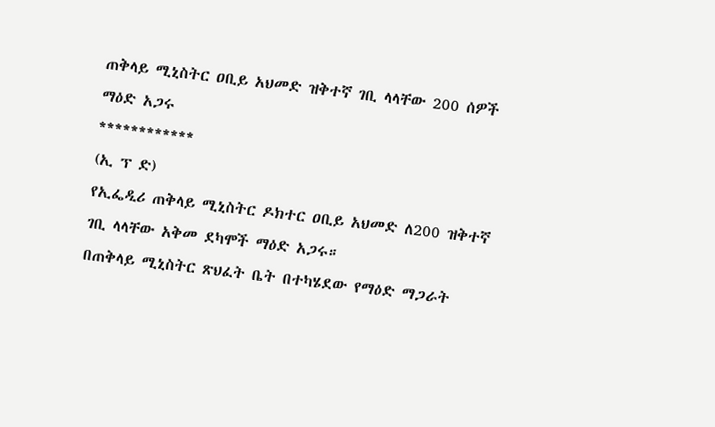ጠቅላይ ሚኒስትር ዐቢይ አህመድ ዝቅተኛ ገቢ ላላቸው 200 ሰዎች ማዕድ አጋሩ
************
(ኢ ፕ ድ)
የኢፌዲሪ ጠቅላይ ሚኒስትር ዶክተር ዐቢይ አህመድ ለ200 ዝቅተኛ ገቢ ላላቸው አቅመ ደካሞች ማዕድ አጋሩ።
በጠቅላይ ሚኒስትር ጽህፈት ቤት በተካሄደው የማዕድ ማጋራት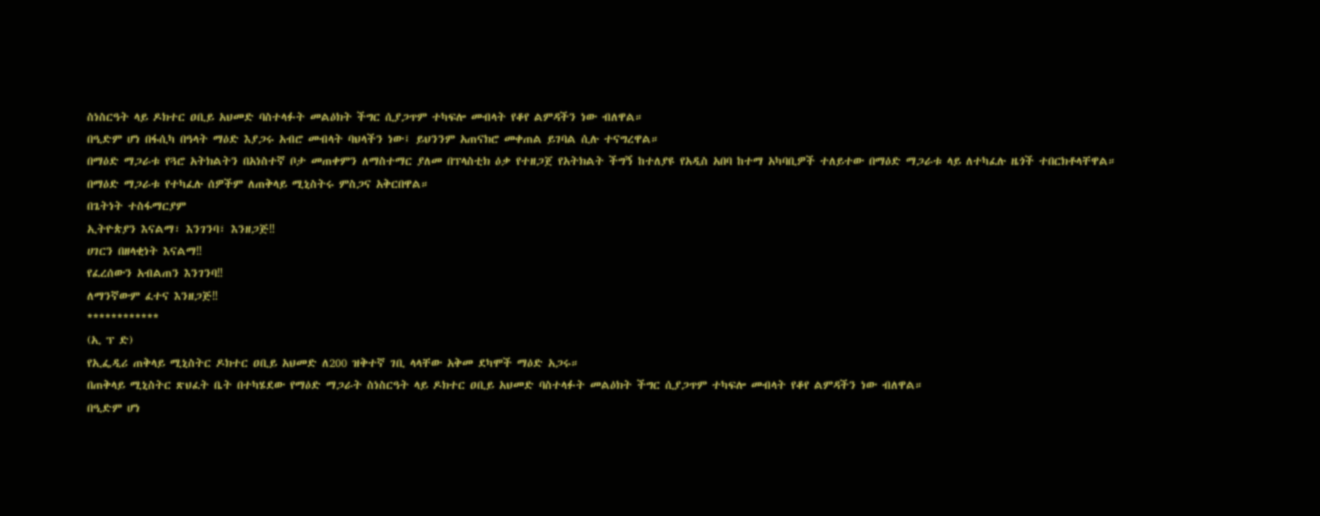ስነስርዓት ላይ ዶክተር ዐቢይ አህመድ ባስተላፉት መልዕክት ችግር ሲያጋጥም ተካፍሎ መብላት የቆየ ልምዳችን ነው ብለዋል።
በዒድም ሆነ በፋሲካ በዓላት ማዕድ እያጋሩ አብሮ መብላት ባህላችን ነው፤ ይህንንም አጠናክሮ መቀጠል ይገባል ሲሉ ተናግረዋል።
በማዕድ ማጋራቱ የጓሮ አትክልትን በአነስተኛ ቦታ መጠቀምን ለማስተማር ያለመ በፕላስቲክ ዕቃ የተዘጋጀ የአትክልት ችግኝ ከተለያዩ የአዲስ አበባ ከተማ አካባቢዎች ተለይተው በማዕድ ማጋራቱ ላይ ለተካፈሉ ዜጎች ተበርክቶላቸዋል።
በማዕድ ማጋራቱ የተካፈሉ ሰዎችም ለጠቅላይ ሚኒስትሩ ምስጋና አቅርበዋል።
በጌትነት ተስፋማርያም
ኢትዮጵያን እናልማ፣ እንገንባ፣ እንዘጋጅ‼
ሀገርን በዘላቂነት እናልማ‼
የፈረሰውን አብልጠን እንገንባ‼
ለማንኛውም ፈተና እንዘጋጅ‼
************
(ኢ ፕ ድ)
የኢፌዲሪ ጠቅላይ ሚኒስትር ዶክተር ዐቢይ አህመድ ለ200 ዝቅተኛ ገቢ ላላቸው አቅመ ደካሞች ማዕድ አጋሩ።
በጠቅላይ ሚኒስትር ጽህፈት ቤት በተካሄደው የማዕድ ማጋራት ስነስርዓት ላይ ዶክተር ዐቢይ አህመድ ባስተላፉት መልዕክት ችግር ሲያጋጥም ተካፍሎ መብላት የቆየ ልምዳችን ነው ብለዋል።
በዒድም ሆነ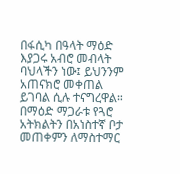በፋሲካ በዓላት ማዕድ እያጋሩ አብሮ መብላት ባህላችን ነው፤ ይህንንም አጠናክሮ መቀጠል ይገባል ሲሉ ተናግረዋል።
በማዕድ ማጋራቱ የጓሮ አትክልትን በአነስተኛ ቦታ መጠቀምን ለማስተማር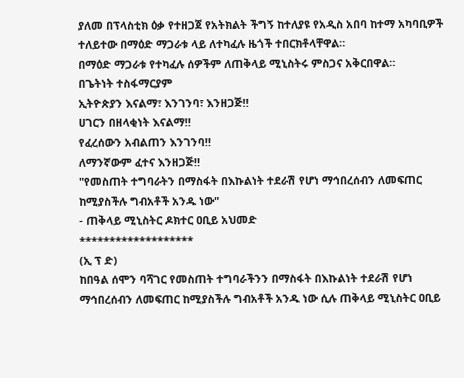ያለመ በፕላስቲክ ዕቃ የተዘጋጀ የአትክልት ችግኝ ከተለያዩ የአዲስ አበባ ከተማ አካባቢዎች ተለይተው በማዕድ ማጋራቱ ላይ ለተካፈሉ ዜጎች ተበርክቶላቸዋል።
በማዕድ ማጋራቱ የተካፈሉ ሰዎችም ለጠቅላይ ሚኒስትሩ ምስጋና አቅርበዋል።
በጌትነት ተስፋማርያም
ኢትዮጵያን እናልማ፣ እንገንባ፣ እንዘጋጅ‼
ሀገርን በዘላቂነት እናልማ‼
የፈረሰውን አብልጠን እንገንባ‼
ለማንኛውም ፈተና እንዘጋጅ‼
"የመስጠት ተግባራትን በማስፋት በእኩልነት ተደራሽ የሆነ ማኅበረሰብን ለመፍጠር ከሚያስችሉ ግብአቶች አንዱ ነው"
- ጠቅላይ ሚኒስትር ዶክተር ዐቢይ አህመድ
*******************
(ኢ ፕ ድ)
ከበዓል ሰሞን ባሻገር የመስጠት ተግባራችንን በማስፋት በእኩልነት ተደራሽ የሆነ ማኅበረሰብን ለመፍጠር ከሚያስችሉ ግብአቶች አንዱ ነው ሲሉ ጠቅላይ ሚኒስትር ዐቢይ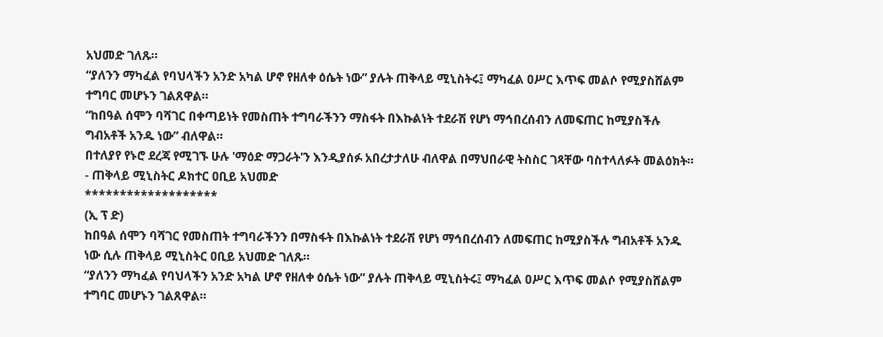አህመድ ገለጹ።
“ያለንን ማካፈል የባህላችን አንድ አካል ሆኖ የዘለቀ ዕሴት ነው” ያሉት ጠቅላይ ሚኒስትሩ፤ ማካፈል ዐሥር እጥፍ መልሶ የሚያስሸልም ተግባር መሆኑን ገልጸዋል።
“ከበዓል ሰሞን ባሻገር በቀጣይነት የመስጠት ተግባራችንን ማስፋት በእኩልነት ተደራሽ የሆነ ማኅበረሰብን ለመፍጠር ከሚያስችሉ ግብአቶች አንዱ ነው” ብለዋል።
በተለያየ የኑሮ ደረጃ የሚገኙ ሁሉ 'ማዕድ ማጋራት'ን እንዲያሰፉ አበረታታለሁ ብለዋል በማህበራዊ ትስስር ገጻቸው ባስተላለፉት መልዕክት።
- ጠቅላይ ሚኒስትር ዶክተር ዐቢይ አህመድ
*******************
(ኢ ፕ ድ)
ከበዓል ሰሞን ባሻገር የመስጠት ተግባራችንን በማስፋት በእኩልነት ተደራሽ የሆነ ማኅበረሰብን ለመፍጠር ከሚያስችሉ ግብአቶች አንዱ ነው ሲሉ ጠቅላይ ሚኒስትር ዐቢይ አህመድ ገለጹ።
“ያለንን ማካፈል የባህላችን አንድ አካል ሆኖ የዘለቀ ዕሴት ነው” ያሉት ጠቅላይ ሚኒስትሩ፤ ማካፈል ዐሥር እጥፍ መልሶ የሚያስሸልም ተግባር መሆኑን ገልጸዋል።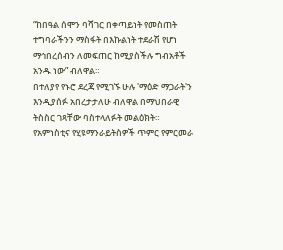“ከበዓል ሰሞን ባሻገር በቀጣይነት የመስጠት ተግባራችንን ማስፋት በእኩልነት ተደራሽ የሆነ ማኅበረሰብን ለመፍጠር ከሚያስችሉ ግብአቶች አንዱ ነው” ብለዋል።
በተለያየ የኑሮ ደረጃ የሚገኙ ሁሉ 'ማዕድ ማጋራት'ን እንዲያሰፉ አበረታታለሁ ብለዋል በማህበራዊ ትስስር ገጻቸው ባስተላለፉት መልዕክት።
የአምነስቲና የሂዩማንራይትስዎች ጥምር የምርመራ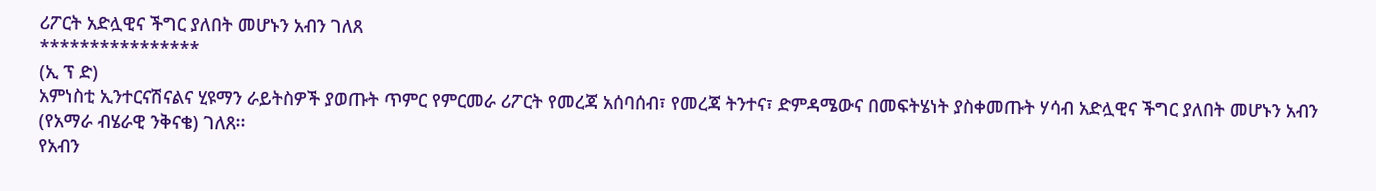ሪፖርት አድሏዊና ችግር ያለበት መሆኑን አብን ገለጸ
****************
(ኢ ፕ ድ)
አምነስቲ ኢንተርናሽናልና ሂዩማን ራይትስዎች ያወጡት ጥምር የምርመራ ሪፖርት የመረጃ አሰባሰብ፣ የመረጃ ትንተና፣ ድምዳሜውና በመፍትሄነት ያስቀመጡት ሃሳብ አድሏዊና ችግር ያለበት መሆኑን አብን (የአማራ ብሄራዊ ንቅናቄ) ገለጸ፡፡
የአብን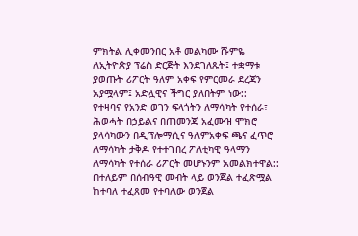ምክትል ሊቀመንበር አቶ መልካሙ ሹምዬ ለኢትዮጵያ ፕሬስ ድርጅት እንደገለጹት፤ ተቋማቱ ያወጡት ሪፖርት ዓለም አቀፍ የምርመራ ደረጃን አያሟላም፤ አድሏዊና ችግር ያለበትም ነው::
የተዛባና የአንድ ወገን ፍላጎትን ለማሳካት የተሰራ፣ ሕወሓት በኃይልና በጠመንጃ አፈሙዝ ሞክሮ ያላሳካውን በዲፕሎማሲና ዓለምአቀፍ ጫና ፈጥሮ ለማሳካት ታቅዶ የተተገበረ ፖለቲካዊ ዓላማን ለማሳካት የተሰራ ሪፖርት መሆኑንም አመልክተዋል::
በተለይም በሰብዓዊ መብት ላይ ወንጀል ተፈጽሟል ከተባለ ተፈጸመ የተባለው ወንጀል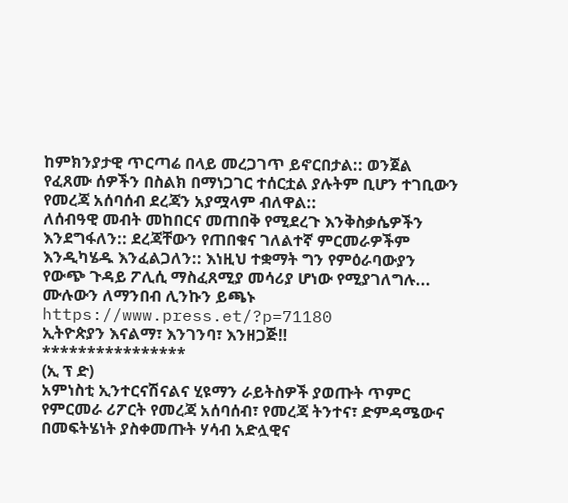ከምክንያታዊ ጥርጣሬ በላይ መረጋገጥ ይኖርበታል:: ወንጀል የፈጸሙ ሰዎችን በስልክ በማነጋገር ተሰርቷል ያሉትም ቢሆን ተገቢውን የመረጃ አሰባሰብ ደረጃን አያሟላም ብለዋል::
ለሰብዓዊ መብት መከበርና መጠበቅ የሚደረጉ እንቅስቃሴዎችን እንደግፋለን:: ደረጃቸውን የጠበቁና ገለልተኛ ምርመራዎችም እንዲካሄዱ እንፈልጋለን:: እነዚህ ተቋማት ግን የምዕራባውያን የውጭ ጉዳይ ፖሊሲ ማስፈጸሚያ መሳሪያ ሆነው የሚያገለግሉ...
ሙሉውን ለማንበብ ሊንኩን ይጫኑ
https://www.press.et/?p=71180
ኢትዮጵያን እናልማ፣ እንገንባ፣ እንዘጋጅ‼
****************
(ኢ ፕ ድ)
አምነስቲ ኢንተርናሽናልና ሂዩማን ራይትስዎች ያወጡት ጥምር የምርመራ ሪፖርት የመረጃ አሰባሰብ፣ የመረጃ ትንተና፣ ድምዳሜውና በመፍትሄነት ያስቀመጡት ሃሳብ አድሏዊና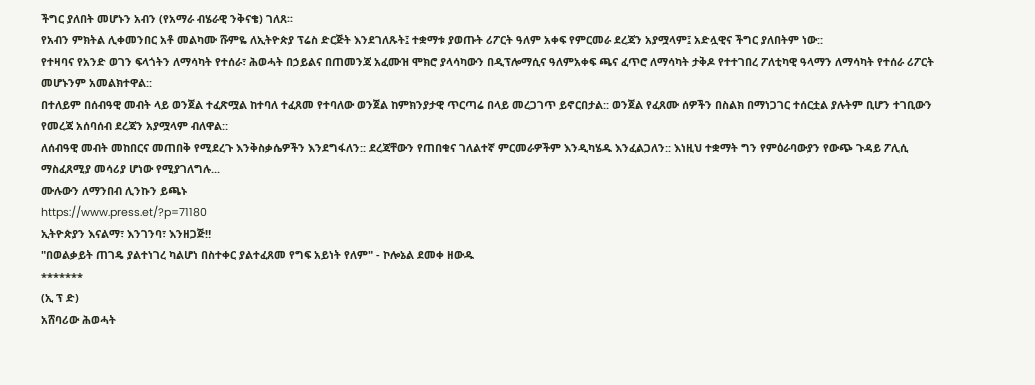ችግር ያለበት መሆኑን አብን (የአማራ ብሄራዊ ንቅናቄ) ገለጸ፡፡
የአብን ምክትል ሊቀመንበር አቶ መልካሙ ሹምዬ ለኢትዮጵያ ፕሬስ ድርጅት እንደገለጹት፤ ተቋማቱ ያወጡት ሪፖርት ዓለም አቀፍ የምርመራ ደረጃን አያሟላም፤ አድሏዊና ችግር ያለበትም ነው::
የተዛባና የአንድ ወገን ፍላጎትን ለማሳካት የተሰራ፣ ሕወሓት በኃይልና በጠመንጃ አፈሙዝ ሞክሮ ያላሳካውን በዲፕሎማሲና ዓለምአቀፍ ጫና ፈጥሮ ለማሳካት ታቅዶ የተተገበረ ፖለቲካዊ ዓላማን ለማሳካት የተሰራ ሪፖርት መሆኑንም አመልክተዋል::
በተለይም በሰብዓዊ መብት ላይ ወንጀል ተፈጽሟል ከተባለ ተፈጸመ የተባለው ወንጀል ከምክንያታዊ ጥርጣሬ በላይ መረጋገጥ ይኖርበታል:: ወንጀል የፈጸሙ ሰዎችን በስልክ በማነጋገር ተሰርቷል ያሉትም ቢሆን ተገቢውን የመረጃ አሰባሰብ ደረጃን አያሟላም ብለዋል::
ለሰብዓዊ መብት መከበርና መጠበቅ የሚደረጉ እንቅስቃሴዎችን እንደግፋለን:: ደረጃቸውን የጠበቁና ገለልተኛ ምርመራዎችም እንዲካሄዱ እንፈልጋለን:: እነዚህ ተቋማት ግን የምዕራባውያን የውጭ ጉዳይ ፖሊሲ ማስፈጸሚያ መሳሪያ ሆነው የሚያገለግሉ...
ሙሉውን ለማንበብ ሊንኩን ይጫኑ
https://www.press.et/?p=71180
ኢትዮጵያን እናልማ፣ እንገንባ፣ እንዘጋጅ‼
"በወልቃይት ጠገዴ ያልተነገረ ካልሆነ በስተቀር ያልተፈጸመ የግፍ አይነት የለም" - ኮሎኔል ደመቀ ዘውዱ
*******
(ኢ ፕ ድ)
አሸባሪው ሕወሓት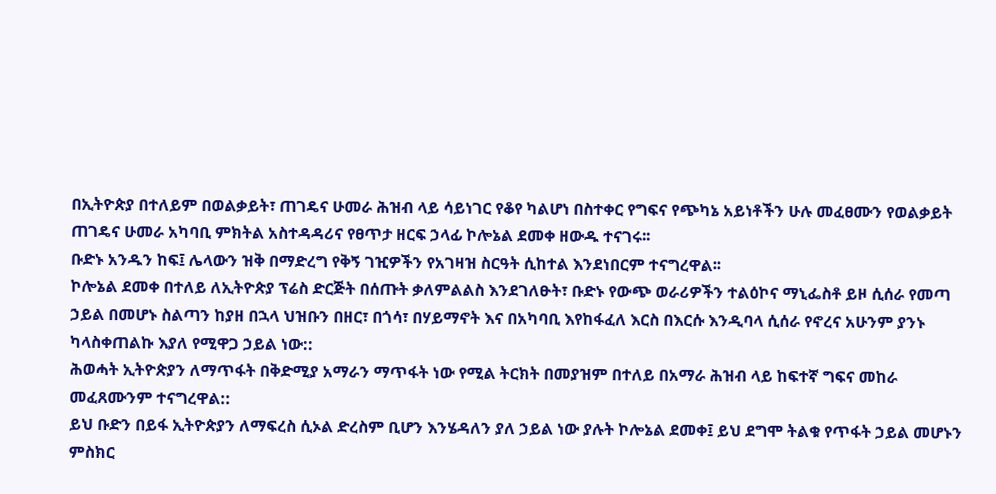በኢትዮጵያ በተለይም በወልቃይት፣ ጠገዴና ሁመራ ሕዝብ ላይ ሳይነገር የቆየ ካልሆነ በስተቀር የግፍና የጭካኔ አይነቶችን ሁሉ መፈፀሙን የወልቃይት ጠገዴና ሁመራ አካባቢ ምክትል አስተዳዳሪና የፀጥታ ዘርፍ ኃላፊ ኮሎኔል ደመቀ ዘውዱ ተናገሩ፡፡
ቡድኑ አንዱን ከፍ፤ ሌላውን ዝቅ በማድረግ የቅኝ ገዢዎችን የአገዛዝ ስርዓት ሲከተል እንደነበርም ተናግረዋል፡፡
ኮሎኔል ደመቀ በተለይ ለኢትዮጵያ ፕሬስ ድርጅት በሰጡት ቃለምልልስ እንደገለፁት፣ ቡድኑ የውጭ ወራሪዎችን ተልዕኮና ማኒፌስቶ ይዞ ሲሰራ የመጣ ኃይል በመሆኑ ስልጣን ከያዘ በኋላ ህዝቡን በዘር፣ በጎሳ፣ በሃይማኖት እና በአካባቢ እየከፋፈለ እርስ በእርሱ እንዲባላ ሲሰራ የኖረና አሁንም ያንኑ ካላስቀጠልኩ እያለ የሚዋጋ ኃይል ነው::
ሕወሓት ኢትዮጵያን ለማጥፋት በቅድሚያ አማራን ማጥፋት ነው የሚል ትርክት በመያዝም በተለይ በአማራ ሕዝብ ላይ ከፍተኛ ግፍና መከራ መፈጸሙንም ተናግረዋል::
ይህ ቡድን በይፋ ኢትዮጵያን ለማፍረስ ሲኦል ድረስም ቢሆን እንሄዳለን ያለ ኃይል ነው ያሉት ኮሎኔል ደመቀ፤ ይህ ደግሞ ትልቁ የጥፋት ኃይል መሆኑን ምስክር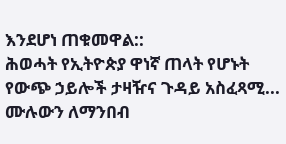እንደሆነ ጠቁመዋል::
ሕወሓት የኢትዮጵያ ዋነኛ ጠላት የሆኑት የውጭ ኃይሎች ታዛዥና ጉዳይ አስፈጻሚ...
ሙሉውን ለማንበብ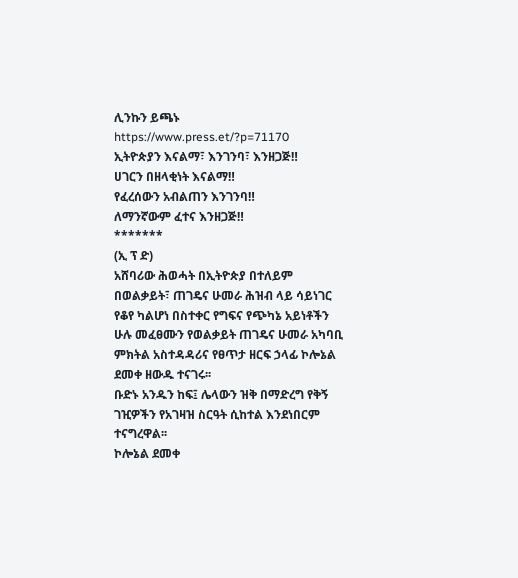ሊንኩን ይጫኑ
https://www.press.et/?p=71170
ኢትዮጵያን እናልማ፣ እንገንባ፣ እንዘጋጅ‼
ሀገርን በዘላቂነት እናልማ‼
የፈረሰውን አብልጠን እንገንባ‼
ለማንኛውም ፈተና እንዘጋጅ‼
*******
(ኢ ፕ ድ)
አሸባሪው ሕወሓት በኢትዮጵያ በተለይም በወልቃይት፣ ጠገዴና ሁመራ ሕዝብ ላይ ሳይነገር የቆየ ካልሆነ በስተቀር የግፍና የጭካኔ አይነቶችን ሁሉ መፈፀሙን የወልቃይት ጠገዴና ሁመራ አካባቢ ምክትል አስተዳዳሪና የፀጥታ ዘርፍ ኃላፊ ኮሎኔል ደመቀ ዘውዱ ተናገሩ፡፡
ቡድኑ አንዱን ከፍ፤ ሌላውን ዝቅ በማድረግ የቅኝ ገዢዎችን የአገዛዝ ስርዓት ሲከተል እንደነበርም ተናግረዋል፡፡
ኮሎኔል ደመቀ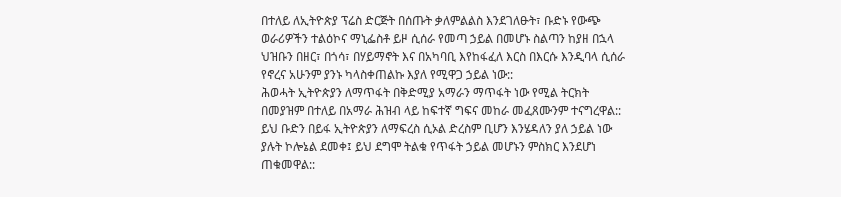በተለይ ለኢትዮጵያ ፕሬስ ድርጅት በሰጡት ቃለምልልስ እንደገለፁት፣ ቡድኑ የውጭ ወራሪዎችን ተልዕኮና ማኒፌስቶ ይዞ ሲሰራ የመጣ ኃይል በመሆኑ ስልጣን ከያዘ በኋላ ህዝቡን በዘር፣ በጎሳ፣ በሃይማኖት እና በአካባቢ እየከፋፈለ እርስ በእርሱ እንዲባላ ሲሰራ የኖረና አሁንም ያንኑ ካላስቀጠልኩ እያለ የሚዋጋ ኃይል ነው::
ሕወሓት ኢትዮጵያን ለማጥፋት በቅድሚያ አማራን ማጥፋት ነው የሚል ትርክት በመያዝም በተለይ በአማራ ሕዝብ ላይ ከፍተኛ ግፍና መከራ መፈጸሙንም ተናግረዋል::
ይህ ቡድን በይፋ ኢትዮጵያን ለማፍረስ ሲኦል ድረስም ቢሆን እንሄዳለን ያለ ኃይል ነው ያሉት ኮሎኔል ደመቀ፤ ይህ ደግሞ ትልቁ የጥፋት ኃይል መሆኑን ምስክር እንደሆነ ጠቁመዋል::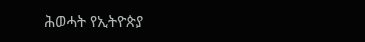ሕወሓት የኢትዮጵያ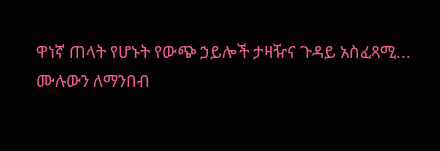ዋነኛ ጠላት የሆኑት የውጭ ኃይሎች ታዛዥና ጉዳይ አስፈጻሚ...
ሙሉውን ለማንበብ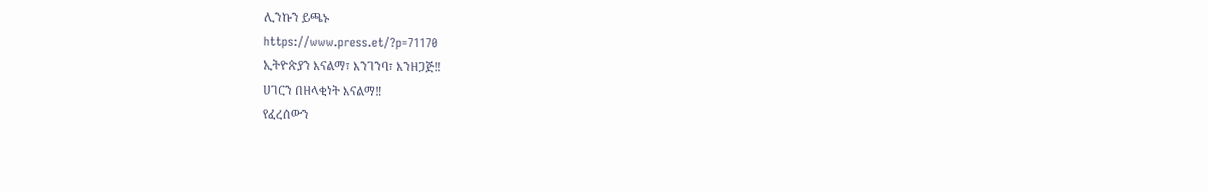ሊንኩን ይጫኑ
https://www.press.et/?p=71170
ኢትዮጵያን እናልማ፣ እንገንባ፣ እንዘጋጅ‼
ሀገርን በዘላቂነት እናልማ‼
የፈረሰውን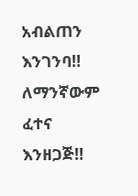አብልጠን እንገንባ‼
ለማንኛውም ፈተና እንዘጋጅ‼